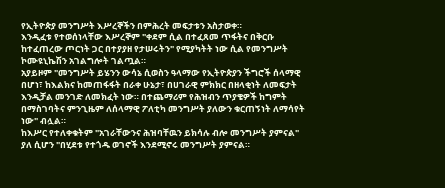የኢትዮጵያ መንግሥት እሥረኞችን በምሕረት መፍታቱን አስታወቀ።
እንዲፈቱ የተወሰነላቸው እሥረኞም "ቀደም ሲል በተፈጸመ ጥፋትና በቅርቡ ከተፈጠረው ጦርነት ጋር በተያያዘ የታሠሩትን" የሚያካትት ነው ሲል የመንግሥት ኮሙዩኒኬሽን አገልግሎት ገልጧል።
አያይዞም "መንግሥት ይሄንን ውሳኔ ሲወስን ዓላማው የኢትዮጵያን ችግሮች ሰላማዊ በሆነ፣ ከእልክና ከመጠፋፋት በራቀ ሁኔታ፣ በሀገራዊ ምክክር በዘላቂነት ለመፍታት እንዲቻል መንገድ ለመክፈት ነው። በተጨማሪም የሕዝብን ጥያቄዎች ከግምት በማስገባትና ምንጊዜም ለሰላማዊ ፖለቲካ መንግሥት ያለውን ቁርጠኝነት ለማሳየት ነው" ብሏል።
ከእሥር የተለቀቁትም "አገራቸውንና ሕዝባቸዉን ይክሳሉ ብሎ መንግሥት ያምናል" ያለ ሲሆን "በሂደቱ የተጎዱ ወገኖች እንደሚኖሩ መንግሥት ያምናል።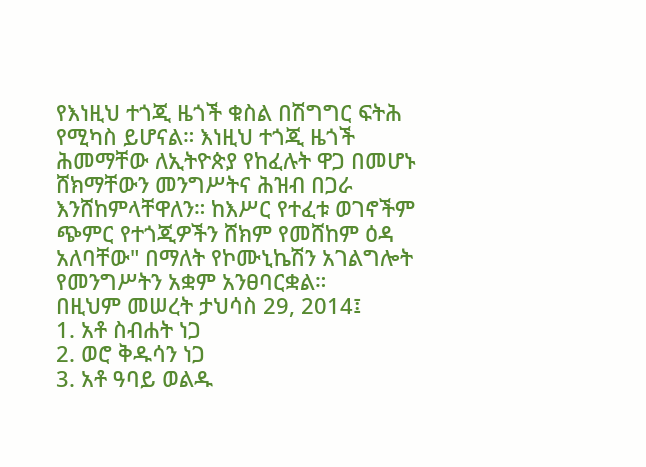የእነዚህ ተጎጂ ዜጎች ቁስል በሽግግር ፍትሕ የሚካስ ይሆናል። እነዚህ ተጎጂ ዜጎች ሕመማቸው ለኢትዮጵያ የከፈሉት ዋጋ በመሆኑ ሸክማቸውን መንግሥትና ሕዝብ በጋራ እንሸከምላቸዋለን። ከእሥር የተፈቱ ወገኖችም ጭምር የተጎጂዎችን ሸክም የመሸከም ዕዳ አለባቸው" በማለት የኮሙኒኬሽን አገልግሎት የመንግሥትን አቋም አንፀባርቋል።
በዚህም መሠረት ታህሳስ 29, 2014፤
1. አቶ ስብሐት ነጋ
2. ወሮ ቅዱሳን ነጋ
3. አቶ ዓባይ ወልዱ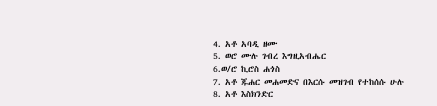4. አቶ አባዲ ዘሙ
5. ወሮ ሙሉ ገብረ እግዚአብሔር
6.ወ/ሮ ኪሮስ ሐጎስ
7. አቶ ጁሐር መሐመድና በእርሱ መዝገብ የተከሰሱ ሁሉ
8. አቶ እስክንድር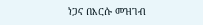ነጋና በእርሱ መዝገብ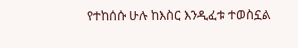የተከሰሱ ሁሉ ከእስር እንዲፈቱ ተወስኗል